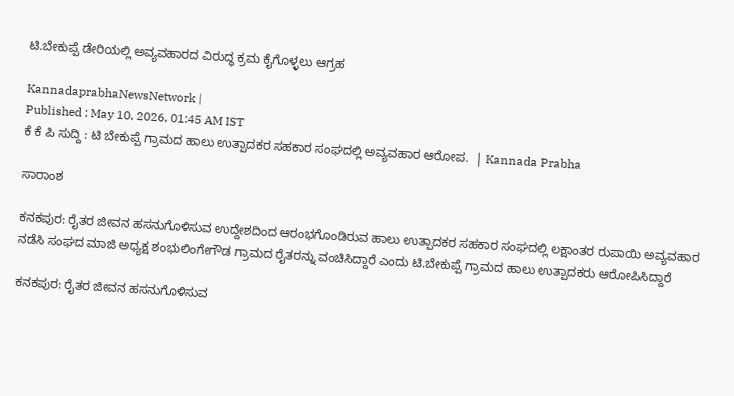ಟಿ.ಬೇಕುಪ್ಪೆ ಡೇರಿಯಲ್ಲಿ ಅವ್ಯವಹಾರದ ವಿರುದ್ಧ ಕ್ರಮ ಕೈಗೊಳ್ಳಲು ಆಗ್ರಹ

KannadaprabhaNewsNetwork |
Published : May 10, 2026, 01:45 AM IST
ಕೆ ಕೆ ಪಿ ಸುದ್ದಿ : ಟಿ ಬೇಕುಪ್ಪೆ ಗ್ರಾಮದ ಹಾಲು ಉತ್ಪಾದಕರ ಸಹಕಾರ ಸಂಘದಲ್ಲಿ ಅವ್ಯವಹಾರ ಆರೋಪ.  | Kannada Prabha

ಸಾರಾಂಶ

ಕನಕಪುರ: ರೈತರ ಜೀವನ ಹಸನುಗೊಳಿಸುವ ಉದ್ದೇಶದಿಂದ ಆರಂಭಗೊಂಡಿರುವ ಹಾಲು ಉತ್ಪಾದಕರ ಸಹಕಾರ ಸಂಘದಲ್ಲಿ ಲಕ್ಷಾಂತರ ರುಪಾಯಿ ಅವ್ಯವಹಾರ ನಡೆಸಿ ಸಂಘದ ಮಾಜಿ ಅಧ್ಯಕ್ಷ ಶಂಭುಲಿಂಗೇಗೌಡ ಗ್ರಾಮದ ರೈತರನ್ನು ವಂಚಿಸಿದ್ದಾರೆ ಎಂದು ಟಿ.ಬೇಕುಪ್ಪೆ ಗ್ರಾಮದ ಹಾಲು ಉತ್ಪಾದಕರು ಆರೋಪಿಸಿದ್ದಾರೆ

ಕನಕಪುರ: ರೈತರ ಜೀವನ ಹಸನುಗೊಳಿಸುವ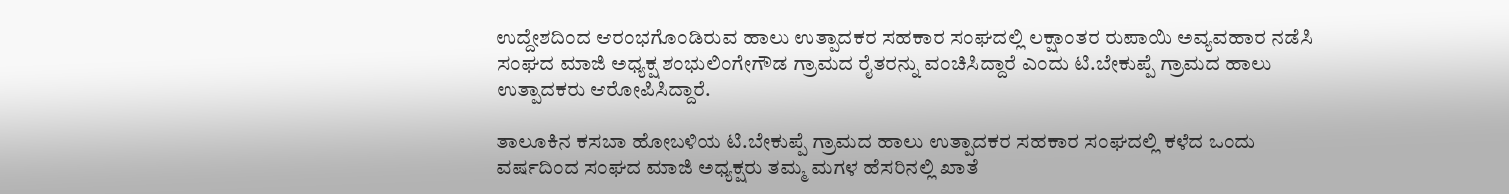ಉದ್ದೇಶದಿಂದ ಆರಂಭಗೊಂಡಿರುವ ಹಾಲು ಉತ್ಪಾದಕರ ಸಹಕಾರ ಸಂಘದಲ್ಲಿ ಲಕ್ಷಾಂತರ ರುಪಾಯಿ ಅವ್ಯವಹಾರ ನಡೆಸಿ ಸಂಘದ ಮಾಜಿ ಅಧ್ಯಕ್ಷ ಶಂಭುಲಿಂಗೇಗೌಡ ಗ್ರಾಮದ ರೈತರನ್ನು ವಂಚಿಸಿದ್ದಾರೆ ಎಂದು ಟಿ.ಬೇಕುಪ್ಪೆ ಗ್ರಾಮದ ಹಾಲು ಉತ್ಪಾದಕರು ಆರೋಪಿಸಿದ್ದಾರೆ.

ತಾಲೂಕಿನ ಕಸಬಾ ಹೋಬಳಿಯ ಟಿ.ಬೇಕುಪ್ಪೆ ಗ್ರಾಮದ ಹಾಲು ಉತ್ಪಾದಕರ ಸಹಕಾರ ಸಂಘದಲ್ಲಿ ಕಳೆದ ಒಂದು ವರ್ಷದಿಂದ ಸಂಘದ ಮಾಜಿ ಅಧ್ಯಕ್ಷರು ತಮ್ಮ ಮಗಳ ಹೆಸರಿನಲ್ಲಿ ಖಾತೆ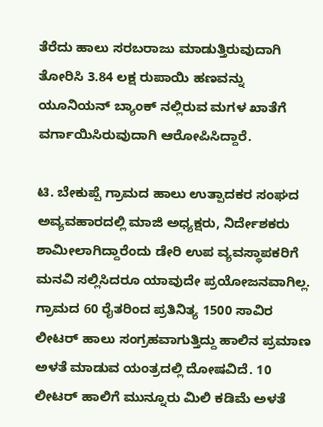ತೆರೆದು ಹಾಲು ಸರಬರಾಜು ಮಾಡುತ್ತಿರುವುದಾಗಿ ತೋರಿಸಿ 3.84 ಲಕ್ಷ ರುಪಾಯಿ ಹಣವನ್ನು ಯೂನಿಯನ್ ಬ್ಯಾಂಕ್ ನಲ್ಲಿರುವ ಮಗಳ ಖಾತೆಗೆ ವರ್ಗಾಯಿಸಿರುವುದಾಗಿ ಆರೋಪಿಸಿದ್ದಾರೆ.

ಟಿ. ಬೇಕುಪ್ಪೆ ಗ್ರಾಮದ ಹಾಲು ಉತ್ಪಾದಕರ ಸಂಘದ ಅವ್ಯವಹಾರದಲ್ಲಿ ಮಾಜಿ ಅಧ್ಯಕ್ಷರು, ನಿರ್ದೇಶಕರು ಶಾಮೀಲಾಗಿದ್ದಾರೆಂದು ಡೇರಿ ಉಪ ವ್ಯವಸ್ಥಾಪಕರಿಗೆ ಮನವಿ ಸಲ್ಲಿಸಿದರೂ ಯಾವುದೇ ಪ್ರಯೋಜನವಾಗಿಲ್ಲ. ಗ್ರಾಮದ 60 ರೈತರಿಂದ ಪ್ರತಿನಿತ್ಯ 1500 ಸಾವಿರ ಲೀಟರ್ ಹಾಲು ಸಂಗ್ರಹವಾಗುತ್ತಿದ್ದು ಹಾಲಿನ ಪ್ರಮಾಣ ಅಳತೆ ಮಾಡುವ ಯಂತ್ರದಲ್ಲಿ ದೋಷವಿದೆ. 10 ಲೀಟರ್ ಹಾಲಿಗೆ ಮುನ್ನೂರು ಮಿಲಿ ಕಡಿಮೆ ಅಳತೆ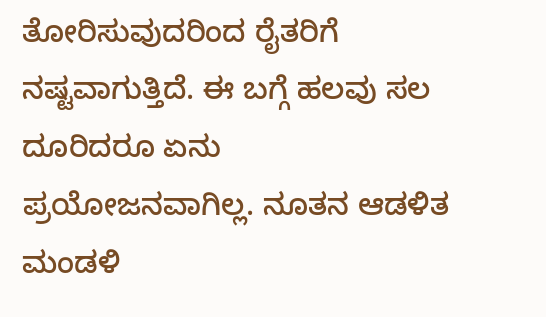ತೋರಿಸುವುದರಿಂದ ರೈತರಿಗೆ ನಷ್ಟವಾಗುತ್ತಿದೆ. ಈ ಬಗ್ಗೆ ಹಲವು ಸಲ ದೂರಿದರೂ ಏನು ಪ್ರಯೋಜನವಾಗಿಲ್ಲ. ನೂತನ ಆಡಳಿತ ಮಂಡಳಿ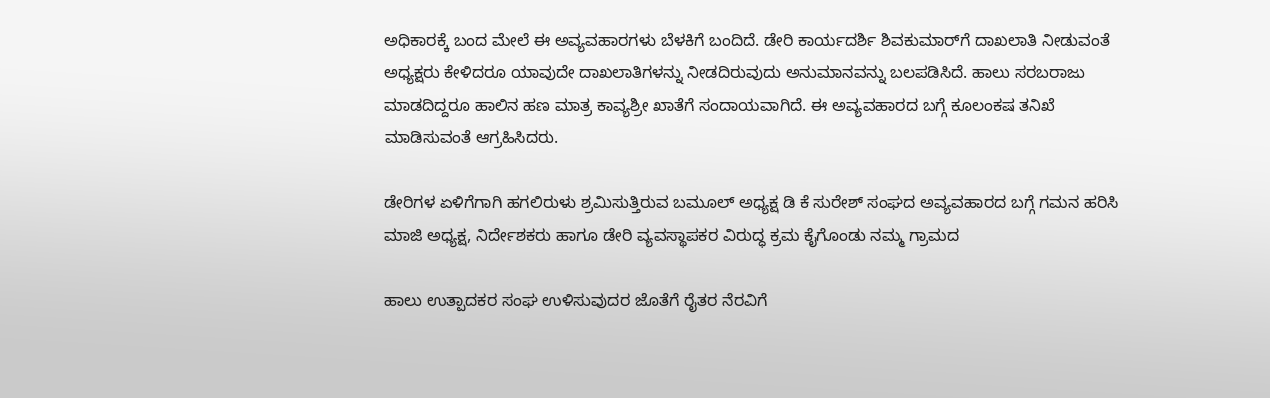ಅಧಿಕಾರಕ್ಕೆ ಬಂದ ಮೇಲೆ ಈ ಅವ್ಯವಹಾರಗಳು ಬೆಳಕಿಗೆ ಬಂದಿದೆ. ಡೇರಿ ಕಾರ್ಯದರ್ಶಿ ಶಿವಕುಮಾರ್‌ಗೆ ದಾಖಲಾತಿ ನೀಡುವಂತೆ ಅಧ್ಯಕ್ಷರು ಕೇಳಿದರೂ ಯಾವುದೇ ದಾಖಲಾತಿಗಳನ್ನು ನೀಡದಿರುವುದು ಅನುಮಾನವನ್ನು ಬಲಪಡಿಸಿದೆ. ಹಾಲು ಸರಬರಾಜು ಮಾಡದಿದ್ದರೂ ಹಾಲಿನ ಹಣ ಮಾತ್ರ ಕಾವ್ಯಶ್ರೀ ಖಾತೆಗೆ ಸಂದಾಯವಾಗಿದೆ. ಈ ಅವ್ಯವಹಾರದ ಬಗ್ಗೆ ಕೂಲಂಕಷ ತನಿಖೆ ಮಾಡಿಸುವಂತೆ ಆಗ್ರಹಿಸಿದರು.

ಡೇರಿಗಳ ಏಳಿಗೆಗಾಗಿ ಹಗಲಿರುಳು ಶ್ರಮಿಸುತ್ತಿರುವ ಬಮೂಲ್ ಅಧ್ಯಕ್ಷ ಡಿ ಕೆ ಸುರೇಶ್ ಸಂಘದ ಅವ್ಯವಹಾರದ ಬಗ್ಗೆ ಗಮನ ಹರಿಸಿ ಮಾಜಿ ಅಧ್ಯಕ್ಷ, ನಿರ್ದೇಶಕರು ಹಾಗೂ ಡೇರಿ ವ್ಯವಸ್ಥಾಪಕರ ವಿರುದ್ಧ ಕ್ರಮ ಕೈಗೊಂಡು ನಮ್ಮ ಗ್ರಾಮದ

ಹಾಲು ಉತ್ಪಾದಕರ ಸಂಘ ಉಳಿಸುವುದರ ಜೊತೆಗೆ ರೈತರ ನೆರವಿಗೆ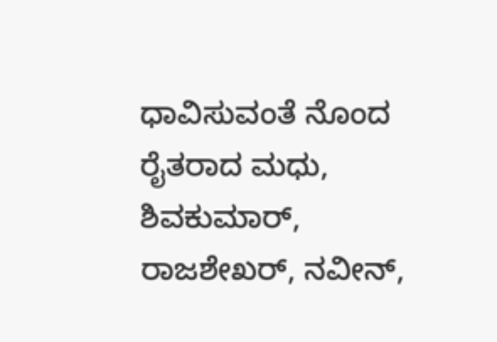ಧಾವಿಸುವಂತೆ ನೊಂದ ರೈತರಾದ ಮಧು, ಶಿವಕುಮಾರ್, ರಾಜಶೇಖರ್, ನವೀನ್,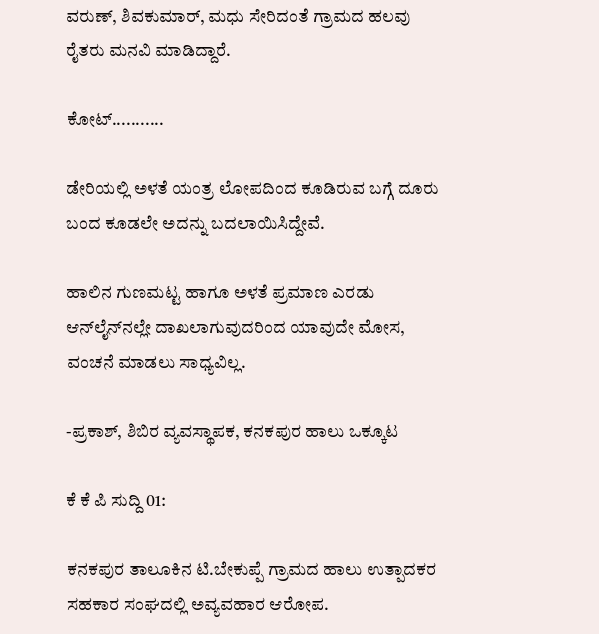ವರುಣ್, ಶಿವಕುಮಾರ್, ಮಧು ಸೇರಿದಂತೆ ಗ್ರಾಮದ ಹಲವು ರೈತರು ಮನವಿ ಮಾಡಿದ್ದಾರೆ.

ಕೋಟ್‌...........

ಡೇರಿಯಲ್ಲಿ ಅಳತೆ ಯಂತ್ರ ಲೋಪದಿಂದ ಕೂಡಿರುವ ಬಗ್ಗೆ ದೂರು ಬಂದ ಕೂಡಲೇ ಅದನ್ನು ಬದಲಾಯಿಸಿದ್ದೇವೆ.

ಹಾಲಿನ ಗುಣಮಟ್ಟ ಹಾಗೂ ಅಳತೆ ಪ್ರಮಾಣ ಎರಡು ಆನ್‌ಲೈನ್‌ನಲ್ಲೇ ದಾಖಲಾಗುವುದರಿಂದ ಯಾವುದೇ ಮೋಸ, ವಂಚನೆ ಮಾಡಲು ಸಾಧ್ಯವಿಲ್ಲ.

-ಪ್ರಕಾಶ್, ಶಿಬಿರ ವ್ಯವಸ್ಥಾಪಕ, ಕನಕಪುರ ಹಾಲು ಒಕ್ಕೂಟ

ಕೆ ಕೆ ಪಿ ಸುದ್ದಿ 01:

ಕನಕಪುರ ತಾಲೂಕಿನ ಟಿ.ಬೇಕುಪ್ಪೆ ಗ್ರಾಮದ ಹಾಲು ಉತ್ಪಾದಕರ ಸಹಕಾರ ಸಂಘದಲ್ಲಿ ಅವ್ಯವಹಾರ ಆರೋಪ.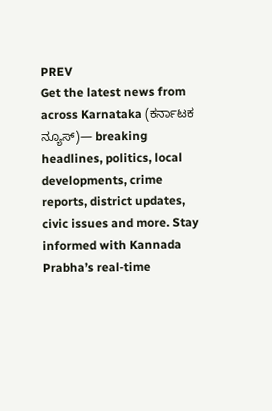PREV
Get the latest news from across Karnataka (ಕರ್ನಾಟಕ ನ್ಯೂಸ್)— breaking headlines, politics, local developments, crime reports, district updates, civic issues and more. Stay informed with Kannada Prabha’s real‑time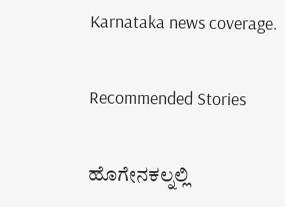Karnataka news coverage.

Recommended Stories

ಹೊಗೇನಕಲ್ನಲ್ಲಿ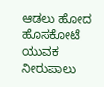ಆಡಲು ಹೋದ ಹೊಸಕೋಟೆ ಯುವಕ ನೀರುಪಾಲು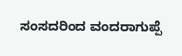ಸಂಸದರಿಂದ ವಂದರಾಗುಪ್ಪೆ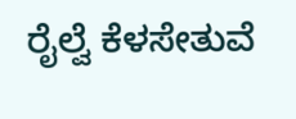ರೈಲ್ವೆ ಕೆಳಸೇತುವೆ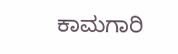ಕಾಮಗಾರಿ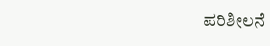ಪರಿಶೀಲನೆ